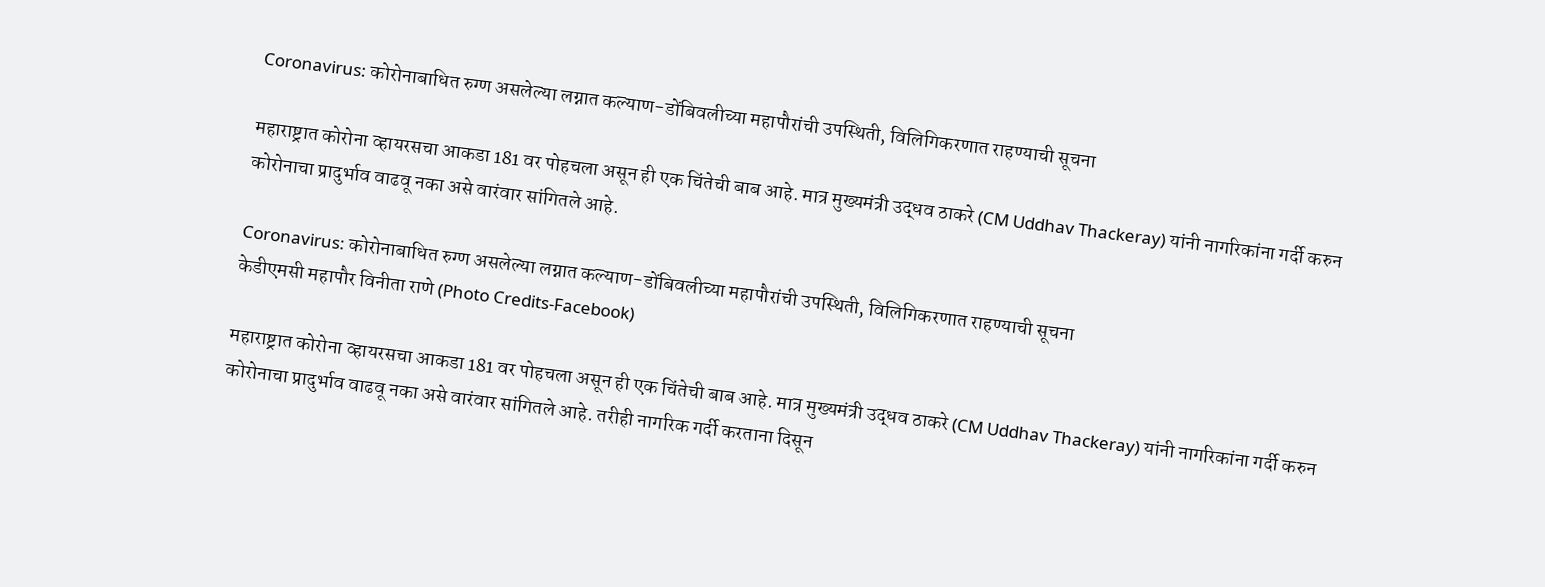Coronavirus: कोरोनाबाधित रुग्ण असलेल्या लग्नात कल्याण-डोंबिवलीच्या महापौरांची उपस्थिती, विलिगिकरणात राहण्याची सूचना

महाराष्ट्रात कोरोना व्हायरसचा आकडा 181 वर पोहचला असून ही एक चिंतेची बाब आहे. मात्र मुख्यमंत्री उद्धव ठाकरे (CM Uddhav Thackeray) यांनी नागरिकांना गर्दी करुन कोरोनाचा प्रादुर्भाव वाढवू नका असे वारंवार सांगितले आहे.

Coronavirus: कोरोनाबाधित रुग्ण असलेल्या लग्नात कल्याण-डोंबिवलीच्या महापौरांची उपस्थिती, विलिगिकरणात राहण्याची सूचना
केडीएमसी महापौर विनीता राणे (Photo Credits-Facebook)

महाराष्ट्रात कोरोना व्हायरसचा आकडा 181 वर पोहचला असून ही एक चिंतेची बाब आहे. मात्र मुख्यमंत्री उद्धव ठाकरे (CM Uddhav Thackeray) यांनी नागरिकांना गर्दी करुन कोरोनाचा प्रादुर्भाव वाढवू नका असे वारंवार सांगितले आहे. तरीही नागरिक गर्दी करताना दिसून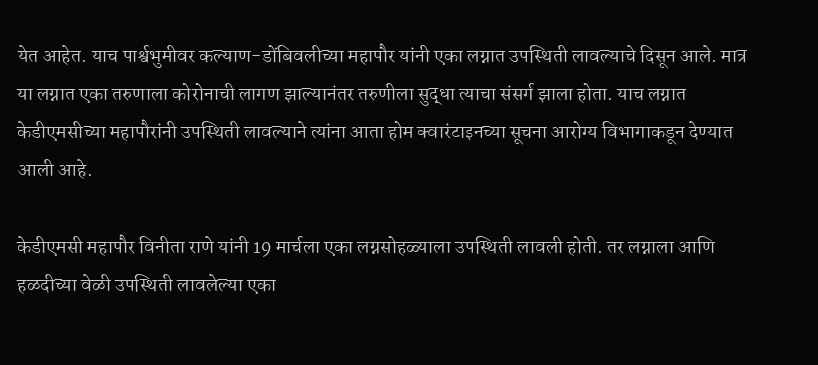येत आहेत. याच पार्श्वभुमीवर कल्याण-डोंबिवलीच्या महापौर यांनी एका लग्नात उपस्थिती लावल्याचे दिसून आले. मात्र या लग्नात एका तरुणाला कोरोनाची लागण झाल्यानंतर तरुणीला सुद्धा त्याचा संसर्ग झाला होता. याच लग्नात केडीएमसीच्या महापौरांनी उपस्थिती लावल्याने त्यांना आता होम क्वारंटाइनच्या सूचना आरोग्य विभागाकडून देण्यात आली आहे.

केडीएमसी महापौर विनीता राणे यांनी 19 मार्चला एका लग्नसोहळ्याला उपस्थिती लावली होती. तर लग्नाला आणि हळदीच्या वेळी उपस्थिती लावलेल्या एका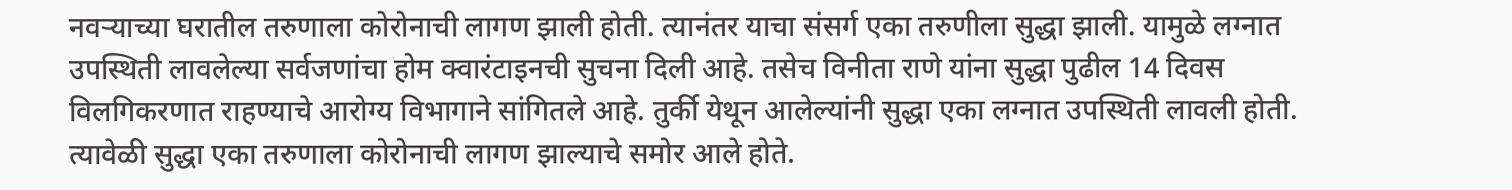नवऱ्याच्या घरातील तरुणाला कोरोनाची लागण झाली होती. त्यानंतर याचा संसर्ग एका तरुणीला सुद्धा झाली. यामुळे लग्नात उपस्थिती लावलेल्या सर्वजणांचा होम क्वारंटाइनची सुचना दिली आहे. तसेच विनीता राणे यांना सुद्धा पुढील 14 दिवस विलगिकरणात राहण्याचे आरोग्य विभागाने सांगितले आहे. तुर्की येथून आलेल्यांनी सुद्धा एका लग्नात उपस्थिती लावली होती. त्यावेळी सुद्धा एका तरुणाला कोरोनाची लागण झाल्याचे समोर आले होते.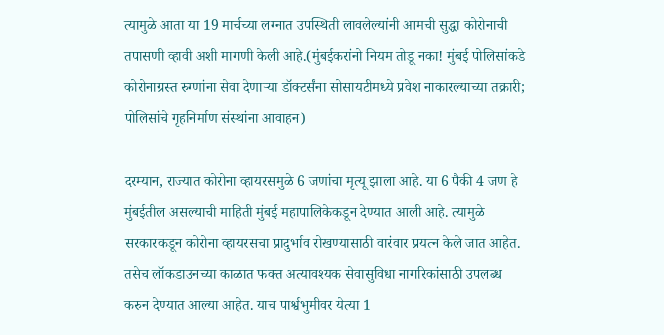त्यामुळे आता या 19 मार्चच्या लग्नात उपस्थिती लावलेल्यांनी आमची सुद्धा कोरोनाची तपासणी व्हावी अशी मागणी केली आहे.(मुंबईकरांनो नियम तोडू नका! मुंबई पोलिसांकडे कोरोनाग्रस्त रुग्णांना सेवा देणाऱ्या डॉक्टर्संना सोसायटीमध्ये प्रवेश नाकारल्याच्या तक्रारी; पोलिसांचे गृहनिर्माण संस्थांना आवाहन)

दरम्यान, राज्यात कोरोना व्हायरसमुळे 6 जणांचा मृत्यू झाला आहे. या 6 पैकी 4 जण हे मुंबईतील असल्याची माहिती मुंबई महापालिकेकडून देण्यात आली आहे. त्यामुळे सरकारकडून कोरोना व्हायरसचा प्रादुर्भाव रोखण्यासाठी वारंवार प्रयत्न केले जात आहेत. तसेच लॉकडाउनच्या काळात फक्त अत्यावश्यक सेवासुविधा नागरिकांसाठी उपलब्ध करुन देण्यात आल्या आहेत. याच पार्श्वभुमीवर येत्या 1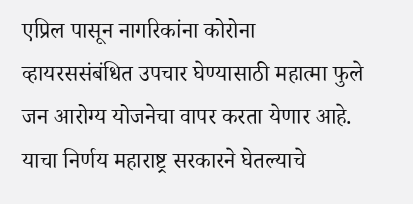एप्रिल पासून नागरिकांना कोरोना व्हायरससंबंधित उपचार घेण्यासाठी महात्मा फुले जन आरोग्य योजनेचा वापर करता येणार आहे. याचा निर्णय महाराष्ट्र सरकारने घेतल्याचे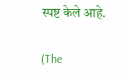स्पष्ट केले आहे.

(The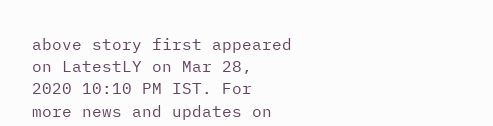above story first appeared on LatestLY on Mar 28, 2020 10:10 PM IST. For more news and updates on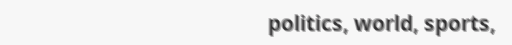politics, world, sports,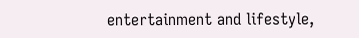entertainment and lifestyle,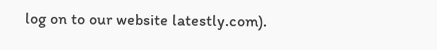log on to our website latestly.com).